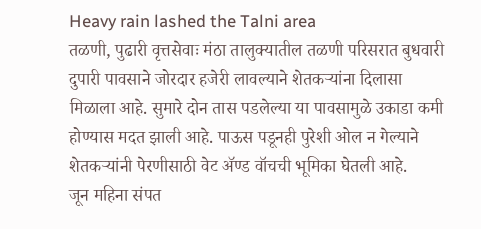Heavy rain lashed the Talni area
तळणी, पुढारी वृत्तसेवाः मंठा तालुक्यातील तळणी परिसरात बुधवारी दुपारी पावसाने जोरदार हजेरी लावल्याने शेतकऱ्यांना दिलासा मिळाला आहे. सुमारे दोन तास पडलेल्या या पावसामुळे उकाडा कमी होण्यास मदत झाली आहे. पाऊस पडूनही पुरेशी ओल न गेल्याने शेतकऱ्यांनी पेरणीसाठी वेट ॲण्ड वॉचची भूमिका घेतली आहे.
जून महिना संपत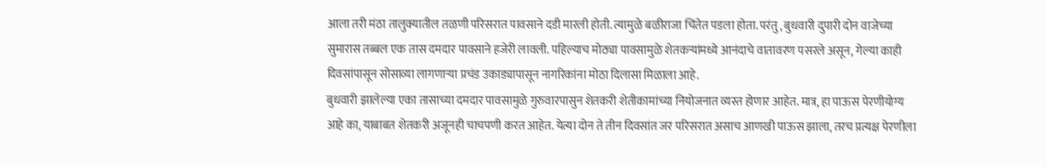आला तरी मंठा तालुक्यातील तळणी परिसरात पावसाने दडी मारली होती. त्यामुळे बळीराजा चिंतेत पडला होता. परंतु, बुधवारी दुपारी दोन वाजेच्या सुमारास तब्बल एक तास दमदार पावसाने हजेरी लावली. पहिल्याच मोठ्या पावसामुळे शेतकऱ्यांमध्ये आनंदाचे वातावरण पसरले असून, गेल्या काही दिवसांपासून सोसाव्या लागणाऱ्या प्रचंड उकाड्यापासून नागरिकांना मोठा दिलासा मिळाला आहे.
बुधवारी झालेल्या एका तासाच्या दमदार पावसामुळे गुरुवारपासुन शेतकरी शेतीकामांच्या नियोजनात व्यस्त होणार आहेत. मात्र, हा पाऊस पेरणीयोग्य आहे का, याबाबत शेतकरी अजूनही चाचपणी करत आहेत. येत्या दोन ते तीन दिवसांत जर परिसरात असाच आणखी पाऊस झाला, तरच प्रत्यक्ष पेरणीला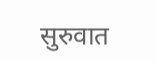सुरुवात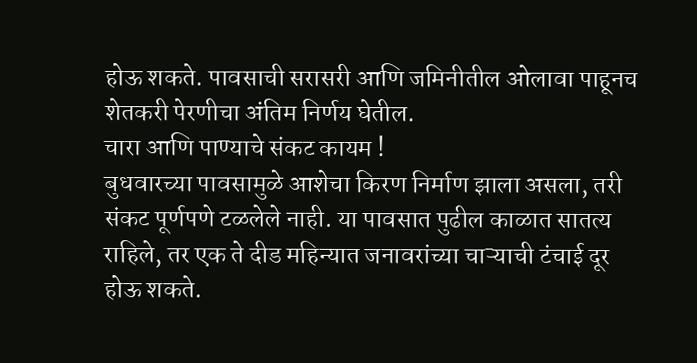होऊ शकते. पावसाची सरासरी आणि जमिनीतील ओलावा पाहूनच शेतकरी पेरणीचा अंतिम निर्णय घेतील.
चारा आणि पाण्याचे संकट कायम !
बुधवारच्या पावसामुळे आशेचा किरण निर्माण झाला असला, तरी संकट पूर्णपणे टळलेले नाही. या पावसात पुढील काळात सातत्य राहिले, तर एक ते दीड महिन्यात जनावरांच्या चाऱ्याची टंचाई दूर होऊ शकते.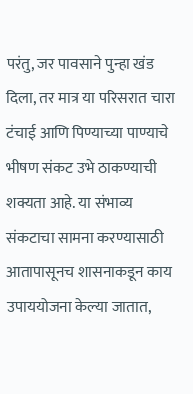परंतु, जर पावसाने पुन्हा खंड दिला, तर मात्र या परिसरात चारा टंचाई आणि पिण्याच्या पाण्याचे भीषण संकट उभे ठाकण्याची शक्यता आहे. या संभाव्य संकटाचा सामना करण्यासाठी आतापासूनच शासनाकडून काय उपाययोजना केल्या जातात,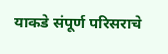याकडे संपूर्ण परिसराचे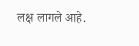लक्ष लागले आहे.